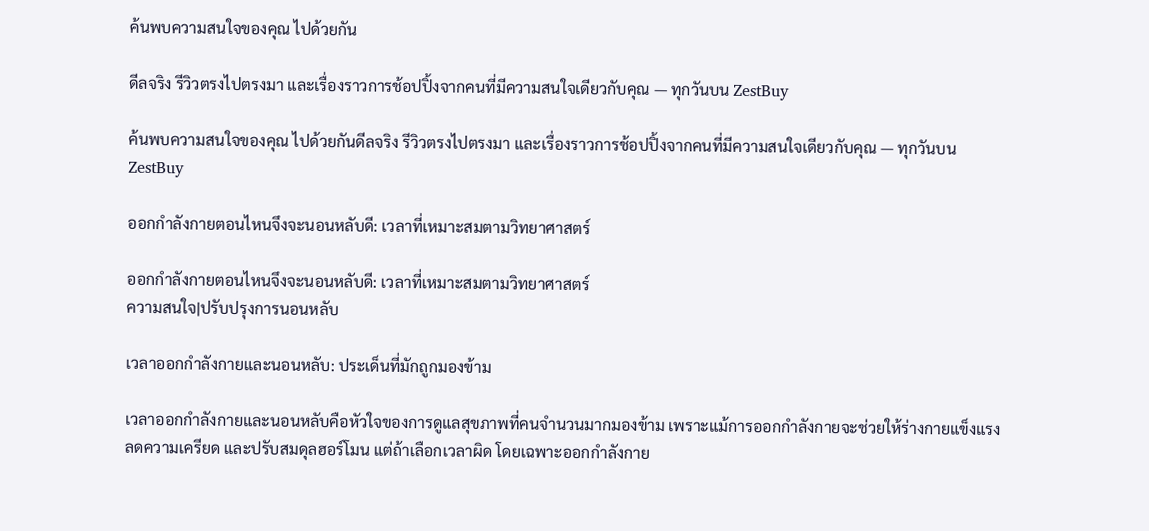ค้นพบความสนใจของคุณ ไปด้วยกัน

ดีลจริง รีวิวตรงไปตรงมา และเรื่องราวการช้อปปิ้งจากคนที่มีความสนใจเดียวกับคุณ — ทุกวันบน ZestBuy

ค้นพบความสนใจของคุณ ไปด้วยกันดีลจริง รีวิวตรงไปตรงมา และเรื่องราวการช้อปปิ้งจากคนที่มีความสนใจเดียวกับคุณ — ทุกวันบน ZestBuy

ออกกำลังกายตอนไหนจึงจะนอนหลับดี: เวลาที่เหมาะสมตามวิทยาศาสตร์

ออกกำลังกายตอนไหนจึงจะนอนหลับดี: เวลาที่เหมาะสมตามวิทยาศาสตร์
ความสนใจ|ปรับปรุงการนอนหลับ

เวลาออกกำลังกายและนอนหลับ: ประเด็นที่มักถูกมองข้าม

เวลาออกกำลังกายและนอนหลับคือหัวใจของการดูแลสุขภาพที่คนจำนวนมากมองข้าม เพราะแม้การออกกำลังกายจะช่วยให้ร่างกายแข็งแรง ลดความเครียด และปรับสมดุลฮอร์โมน แต่ถ้าเลือกเวลาผิด โดยเฉพาะออกกำลังกาย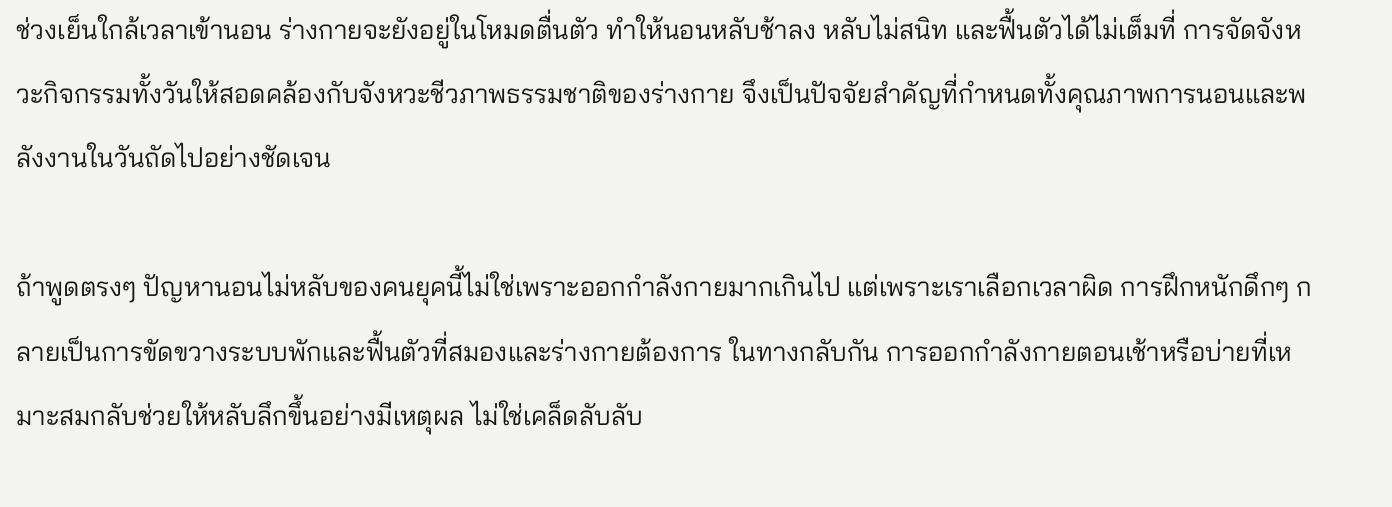ช่วงเย็นใกล้เวลาเข้านอน ร่างกายจะยังอยู่ในโหมดตื่นตัว ทำให้นอนหลับช้าลง หลับไม่สนิท และฟื้นตัวได้ไม่เต็มที่ การจัดจังหวะกิจกรรมทั้งวันให้สอดคล้องกับจังหวะชีวภาพธรรมชาติของร่างกาย จึงเป็นปัจจัยสำคัญที่กำหนดทั้งคุณภาพการนอนและพลังงานในวันถัดไปอย่างชัดเจน

ถ้าพูดตรงๆ ปัญหานอนไม่หลับของคนยุคนี้ไม่ใช่เพราะออกกำลังกายมากเกินไป แต่เพราะเราเลือกเวลาผิด การฝึกหนักดึกๆ กลายเป็นการขัดขวางระบบพักและฟื้นตัวที่สมองและร่างกายต้องการ ในทางกลับกัน การออกกำลังกายตอนเช้าหรือบ่ายที่เหมาะสมกลับช่วยให้หลับลึกขึ้นอย่างมีเหตุผล ไม่ใช่เคล็ดลับลับ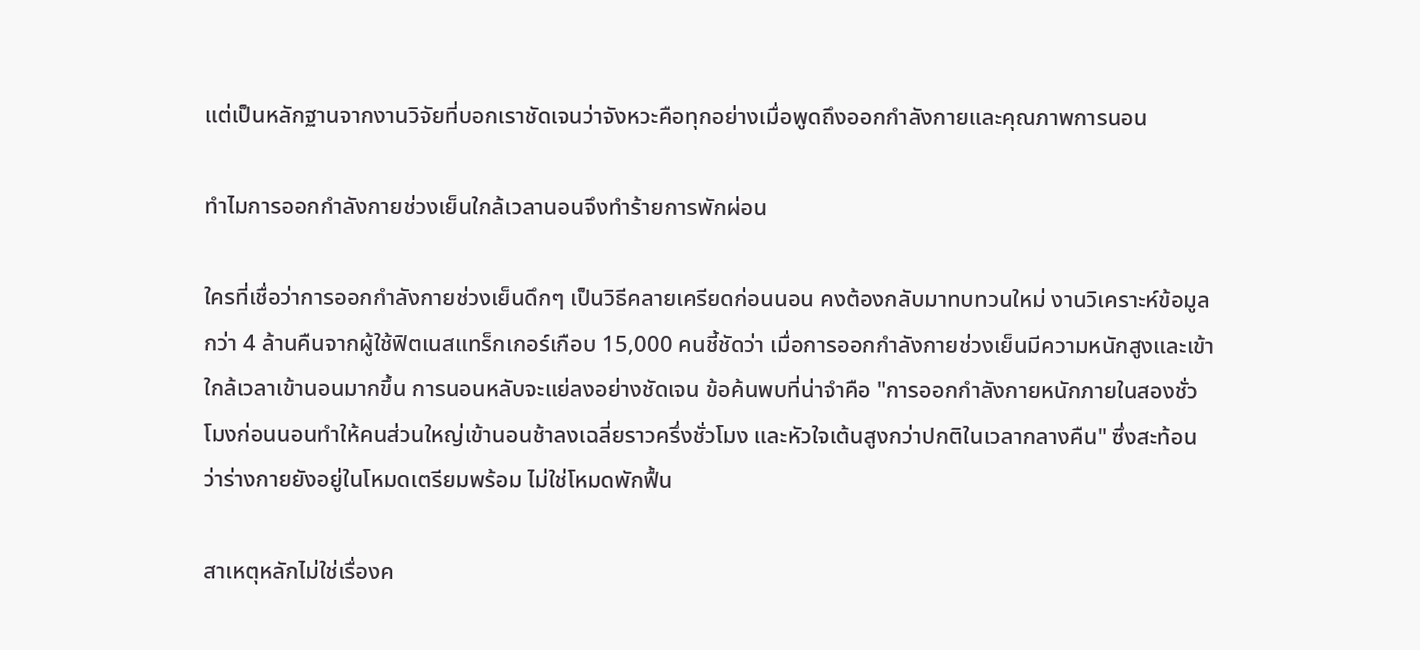แต่เป็นหลักฐานจากงานวิจัยที่บอกเราชัดเจนว่าจังหวะคือทุกอย่างเมื่อพูดถึงออกกำลังกายและคุณภาพการนอน

ทำไมการออกกำลังกายช่วงเย็นใกล้เวลานอนจึงทำร้ายการพักผ่อน

ใครที่เชื่อว่าการออกกำลังกายช่วงเย็นดึกๆ เป็นวิธีคลายเครียดก่อนนอน คงต้องกลับมาทบทวนใหม่ งานวิเคราะห์ข้อมูลกว่า 4 ล้านคืนจากผู้ใช้ฟิตเนสแทร็กเกอร์เกือบ 15,000 คนชี้ชัดว่า เมื่อการออกกำลังกายช่วงเย็นมีความหนักสูงและเข้าใกล้เวลาเข้านอนมากขึ้น การนอนหลับจะแย่ลงอย่างชัดเจน ข้อค้นพบที่น่าจำคือ "การออกกำลังกายหนักภายในสองชั่วโมงก่อนนอนทำให้คนส่วนใหญ่เข้านอนช้าลงเฉลี่ยราวครึ่งชั่วโมง และหัวใจเต้นสูงกว่าปกติในเวลากลางคืน" ซึ่งสะท้อนว่าร่างกายยังอยู่ในโหมดเตรียมพร้อม ไม่ใช่โหมดพักฟื้น

สาเหตุหลักไม่ใช่เรื่องค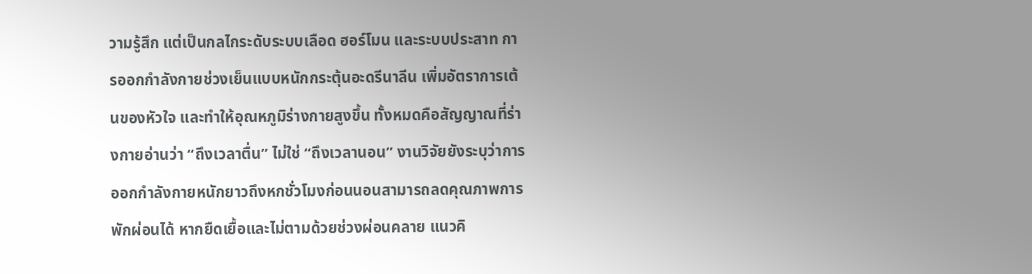วามรู้สึก แต่เป็นกลไกระดับระบบเลือด ฮอร์โมน และระบบประสาท การออกกำลังกายช่วงเย็นแบบหนักกระตุ้นอะดรีนาลีน เพิ่มอัตราการเต้นของหัวใจ และทำให้อุณหภูมิร่างกายสูงขึ้น ทั้งหมดคือสัญญาณที่ร่างกายอ่านว่า “ถึงเวลาตื่น” ไม่ใช่ “ถึงเวลานอน” งานวิจัยยังระบุว่าการออกกำลังกายหนักยาวถึงหกชั่วโมงก่อนนอนสามารถลดคุณภาพการพักผ่อนได้ หากยืดเยื้อและไม่ตามด้วยช่วงผ่อนคลาย แนวคิ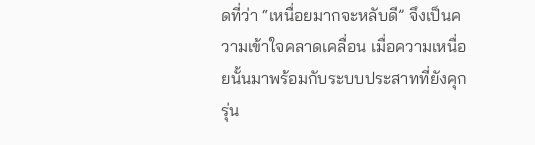ดที่ว่า “เหนื่อยมากจะหลับดี” จึงเป็นความเข้าใจคลาดเคลื่อน เมื่อความเหนื่อยนั้นมาพร้อมกับระบบประสาทที่ยังคุกรุ่น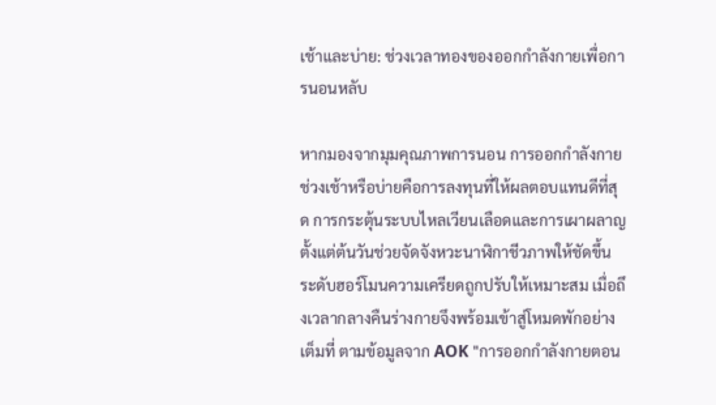เช้าและบ่าย: ช่วงเวลาทองของออกกำลังกายเพื่อการนอนหลับ

หากมองจากมุมคุณภาพการนอน การออกกำลังกายช่วงเช้าหรือบ่ายคือการลงทุนที่ให้ผลตอบแทนดีที่สุด การกระตุ้นระบบไหลเวียนเลือดและการเผาผลาญตั้งแต่ต้นวันช่วยจัดจังหวะนาฬิกาชีวภาพให้ชัดขึ้น ระดับฮอร์โมนความเครียดถูกปรับให้เหมาะสม เมื่อถึงเวลากลางคืนร่างกายจึงพร้อมเข้าสู่โหมดพักอย่างเต็มที่ ตามข้อมูลจาก AOK "การออกกำลังกายตอน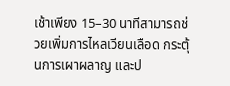เช้าเพียง 15–30 นาทีสามารถช่วยเพิ่มการไหลเวียนเลือด กระตุ้นการเผาผลาญ และป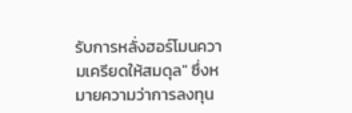รับการหลั่งฮอร์โมนความเครียดให้สมดุล" ซึ่งหมายความว่าการลงทุน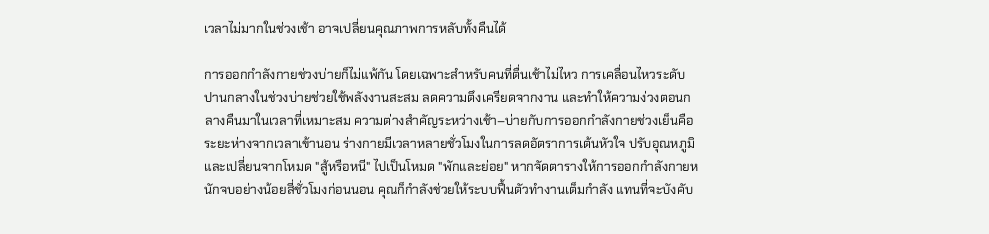เวลาไม่มากในช่วงเช้า อาจเปลี่ยนคุณภาพการหลับทั้งคืนได้

การออกกำลังกายช่วงบ่ายก็ไม่แพ้กัน โดยเฉพาะสำหรับคนที่ตื่นเช้าไม่ไหว การเคลื่อนไหวระดับปานกลางในช่วงบ่ายช่วยใช้พลังงานสะสม ลดความตึงเครียดจากงาน และทำให้ความง่วงตอนกลางคืนมาในเวลาที่เหมาะสม ความต่างสำคัญระหว่างเช้า–บ่ายกับการออกกำลังกายช่วงเย็นคือ ระยะห่างจากเวลาเข้านอน ร่างกายมีเวลาหลายชั่วโมงในการลดอัตราการเต้นหัวใจ ปรับอุณหภูมิ และเปลี่ยนจากโหมด "สู้หรือหนี" ไปเป็นโหมด "พักและย่อย" หากจัดตารางให้การออกกำลังกายหนักจบอย่างน้อยสี่ชั่วโมงก่อนนอน คุณก็กำลังช่วยให้ระบบฟื้นตัวทำงานเต็มกำลัง แทนที่จะบังคับ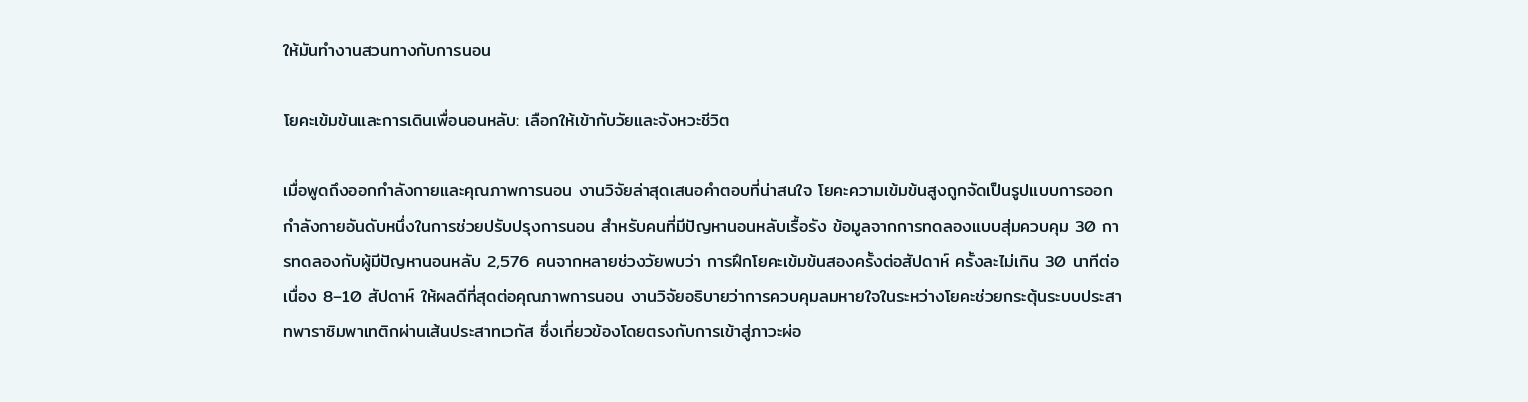ให้มันทำงานสวนทางกับการนอน

โยคะเข้มข้นและการเดินเพื่อนอนหลับ: เลือกให้เข้ากับวัยและจังหวะชีวิต

เมื่อพูดถึงออกกำลังกายและคุณภาพการนอน งานวิจัยล่าสุดเสนอคำตอบที่น่าสนใจ โยคะความเข้มข้นสูงถูกจัดเป็นรูปแบบการออกกำลังกายอันดับหนึ่งในการช่วยปรับปรุงการนอน สำหรับคนที่มีปัญหานอนหลับเรื้อรัง ข้อมูลจากการทดลองแบบสุ่มควบคุม 30 การทดลองกับผู้มีปัญหานอนหลับ 2,576 คนจากหลายช่วงวัยพบว่า การฝึกโยคะเข้มข้นสองครั้งต่อสัปดาห์ ครั้งละไม่เกิน 30 นาทีต่อเนื่อง 8–10 สัปดาห์ ให้ผลดีที่สุดต่อคุณภาพการนอน งานวิจัยอธิบายว่าการควบคุมลมหายใจในระหว่างโยคะช่วยกระตุ้นระบบประสาทพาราซิมพาเทติกผ่านเส้นประสาทเวกัส ซึ่งเกี่ยวข้องโดยตรงกับการเข้าสู่ภาวะผ่อ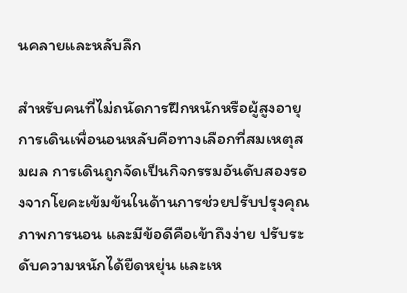นคลายและหลับลึก

สำหรับคนที่ไม่ถนัดการฝึกหนักหรือผู้สูงอายุ การเดินเพื่อนอนหลับคือทางเลือกที่สมเหตุสมผล การเดินถูกจัดเป็นกิจกรรมอันดับสองรองจากโยคะเข้มข้นในด้านการช่วยปรับปรุงคุณภาพการนอน และมีข้อดีคือเข้าถึงง่าย ปรับระดับความหนักได้ยืดหยุ่น และเห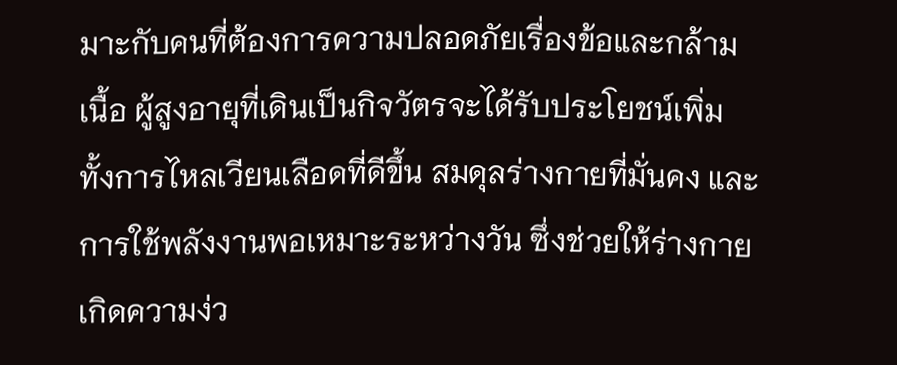มาะกับคนที่ต้องการความปลอดภัยเรื่องข้อและกล้ามเนื้อ ผู้สูงอายุที่เดินเป็นกิจวัตรจะได้รับประโยชน์เพิ่ม ทั้งการไหลเวียนเลือดที่ดีขึ้น สมดุลร่างกายที่มั่นคง และการใช้พลังงานพอเหมาะระหว่างวัน ซึ่งช่วยให้ร่างกายเกิดความง่ว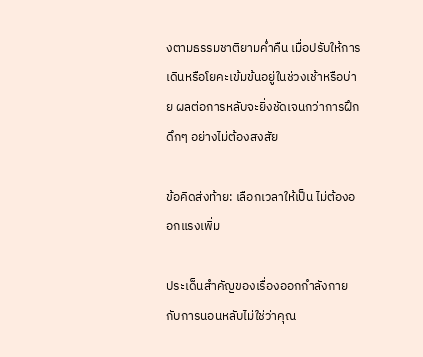งตามธรรมชาติยามค่ำคืน เมื่อปรับให้การเดินหรือโยคะเข้มข้นอยู่ในช่วงเช้าหรือบ่าย ผลต่อการหลับจะยิ่งชัดเจนกว่าการฝึกดึกๆ อย่างไม่ต้องสงสัย

ข้อคิดส่งท้าย: เลือกเวลาให้เป็น ไม่ต้องออกแรงเพิ่ม

ประเด็นสำคัญของเรื่องออกกำลังกายกับการนอนหลับไม่ใช่ว่าคุณ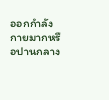ออกกำลังกายมากหรือปานกลาง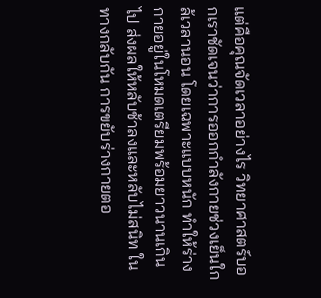แต่คือคุณจัดเวลาอย่างไร วิทยาศาสตร์บอกเราชัดเจนว่าการออกกำลังกายช่วงเย็นใกล้เวลานอน โดยเฉพาะแบบหนัก ทำให้ร่างกายอยู่ในโหมดเตรียมพร้อมยาวนานเกินไป ส่งผลให้หลับช้าลงและหลับไม่สนิท ในทางกลับกัน การขยับร่างกายตอ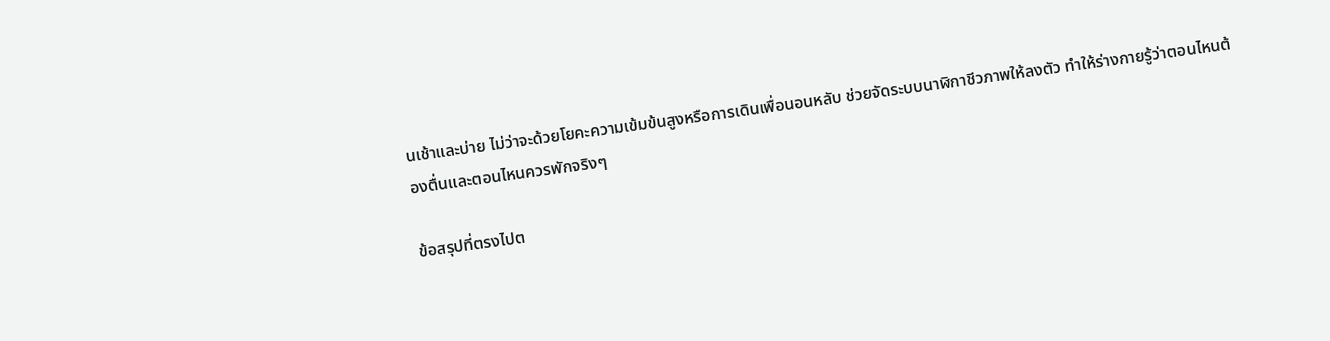นเช้าและบ่าย ไม่ว่าจะด้วยโยคะความเข้มข้นสูงหรือการเดินเพื่อนอนหลับ ช่วยจัดระบบนาฬิกาชีวภาพให้ลงตัว ทำให้ร่างกายรู้ว่าตอนไหนต้องตื่นและตอนไหนควรพักจริงๆ

ข้อสรุปที่ตรงไปต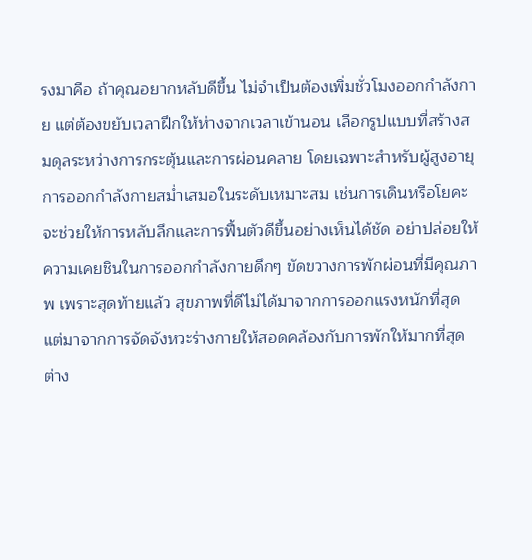รงมาคือ ถ้าคุณอยากหลับดีขึ้น ไม่จำเป็นต้องเพิ่มชั่วโมงออกกำลังกาย แต่ต้องขยับเวลาฝึกให้ห่างจากเวลาเข้านอน เลือกรูปแบบที่สร้างสมดุลระหว่างการกระตุ้นและการผ่อนคลาย โดยเฉพาะสำหรับผู้สูงอายุ การออกกำลังกายสม่ำเสมอในระดับเหมาะสม เช่นการเดินหรือโยคะ จะช่วยให้การหลับลึกและการฟื้นตัวดีขึ้นอย่างเห็นได้ชัด อย่าปล่อยให้ความเคยชินในการออกกำลังกายดึกๆ ขัดขวางการพักผ่อนที่มีคุณภาพ เพราะสุดท้ายแล้ว สุขภาพที่ดีไม่ได้มาจากการออกแรงหนักที่สุด แต่มาจากการจัดจังหวะร่างกายให้สอดคล้องกับการพักให้มากที่สุดต่าง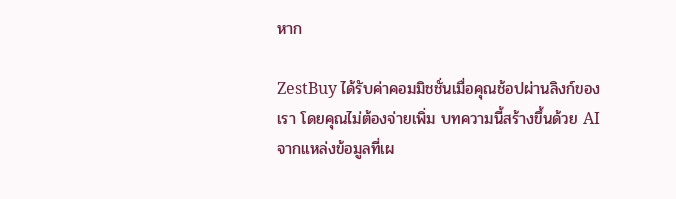หาก

ZestBuy ได้รับค่าคอมมิชชั่นเมื่อคุณช้อปผ่านลิงก์ของเรา โดยคุณไม่ต้องจ่ายเพิ่ม บทความนี้สร้างขึ้นด้วย AI จากแหล่งข้อมูลที่เผ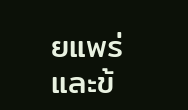ยแพร่และข้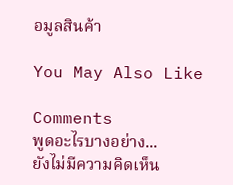อมูลสินค้า

You May Also Like

Comments
พูดอะไรบางอย่าง...
ยังไม่มีความคิดเห็น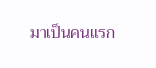มาเป็นคนแรก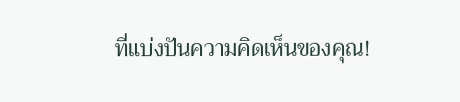ที่แบ่งปันความคิดเห็นของคุณ!